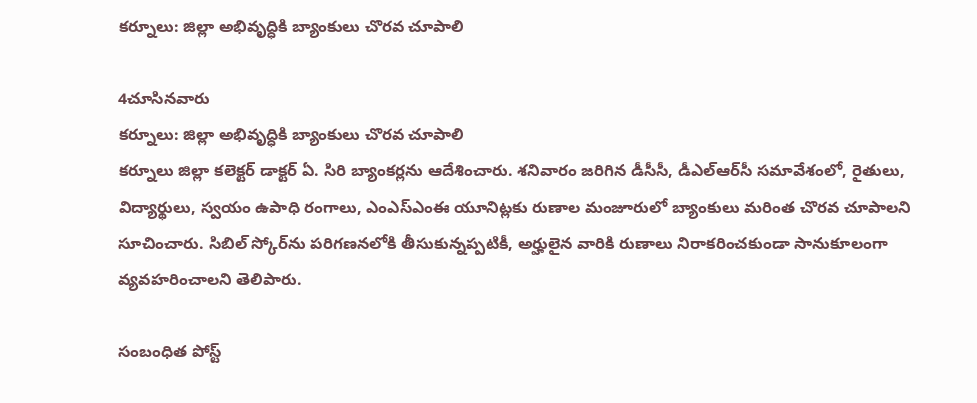కర్నూలు: జిల్లా అభివృద్ధికి బ్యాంకులు చొరవ చూపాలి

4చూసినవారు
కర్నూలు: జిల్లా అభివృద్ధికి బ్యాంకులు చొరవ చూపాలి
కర్నూలు జిల్లా కలెక్టర్ డాక్టర్ ఏ. సిరి బ్యాంకర్లను ఆదేశించారు. శనివారం జరిగిన డీసీసీ, డీఎల్‌ఆర్‌సీ సమావేశంలో, రైతులు, విద్యార్థులు, స్వయం ఉపాధి రంగాలు, ఎంఎస్‌ఎంఈ యూనిట్లకు రుణాల మంజూరులో బ్యాంకులు మరింత చొరవ చూపాలని సూచించారు. సిబిల్ స్కోర్‌ను పరిగణనలోకి తీసుకున్నప్పటికీ, అర్హులైన వారికి రుణాలు నిరాకరించకుండా సానుకూలంగా వ్యవహరించాలని తెలిపారు.

సంబంధిత పోస్ట్